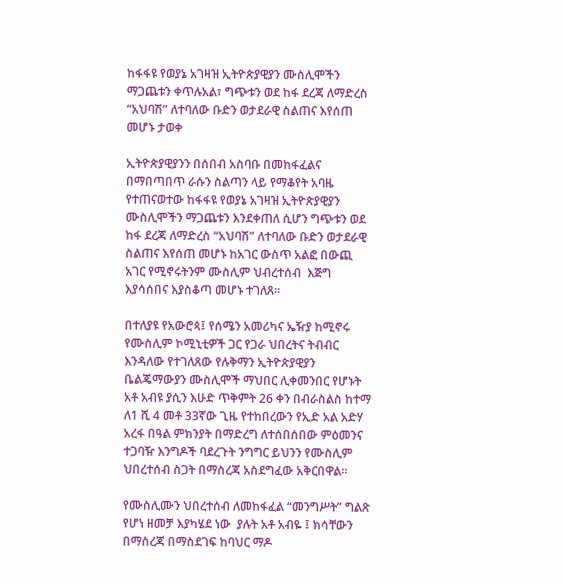ከፋፋዩ የወያኔ አገዛዝ ኢትዮጵያዊያን ሙስሊሞችን ማጋጨቱን ቀጥሉአል፣ ግጭቱን ወደ ከፋ ደረጃ ለማድረስ “አህባሽ” ለተባለው ቡድን ወታደራዊ ስልጠና እየሰጠ መሆኑ ታወቀ

ኢትዮጵያዊያንን በሰበብ አስባቡ በመከፋፈልና በማበጣበጥ ራሱን ስልጣን ላይ የማቆየት አባዜ የተጠናወተው ከፋፋዩ የወያኔ አገዛዝ ኢትዮጵያዊያን ሙስሊሞችን ማጋጨቱን እንደቀጠለ ሲሆን ግጭቱን ወደ ከፋ ደረጃ ለማድረስ “አህባሽ” ለተባለው ቡድን ወታደራዊ ስልጠና እየሰጠ መሆኑ ከአገር ውስጥ አልፎ በውጪ አገር የሚኖሩትንም ሙስሊም ህብረተሰብ  እጅግ እያሳሰበና እያስቆጣ መሆኑ ተገለጸ።

በተለያዩ የአውሮጳ፤ የሰሜን አመሪካና ኤዥያ ከሚኖሩ የሙስሊም ኮሚኒቲዎች ጋር የጋራ ህበረትና ትብብር እንዳለው የተገለጸው የሉቅማን ኢትዮጵያዊያን ቤልጄማውያን ሙስሊሞች ማህበር ሊቀመንበር የሆኑት አቶ አብዩ ያሲን እሁድ ጥቅምት 26 ቀን በብራስልስ ከተማ ለ1 ሺ 4 መቶ 33ኛው ጊዜ የተከበረውን የኢድ አል አድሃ አረፋ በዓል ምክንያት በማድረግ ለተሰበሰበው ምዕመንና ተጋባዥ እንግዶች ባደረጉት ንግግር ይህንን የሙስሊም  ህበረተሰብ ስጋት በማስረጃ አስደግፈው አቅርበዋል።

የሙስሊሙን ህበረተሰብ ለመከፋፈል “መንግሥት” ግልጽ የሆነ ዘመቻ እያካሄደ ነው  ያሉት አቶ አብዬ ፤ ክሳቸውን በማስረጃ በማስደገፍ ከባህር ማዶ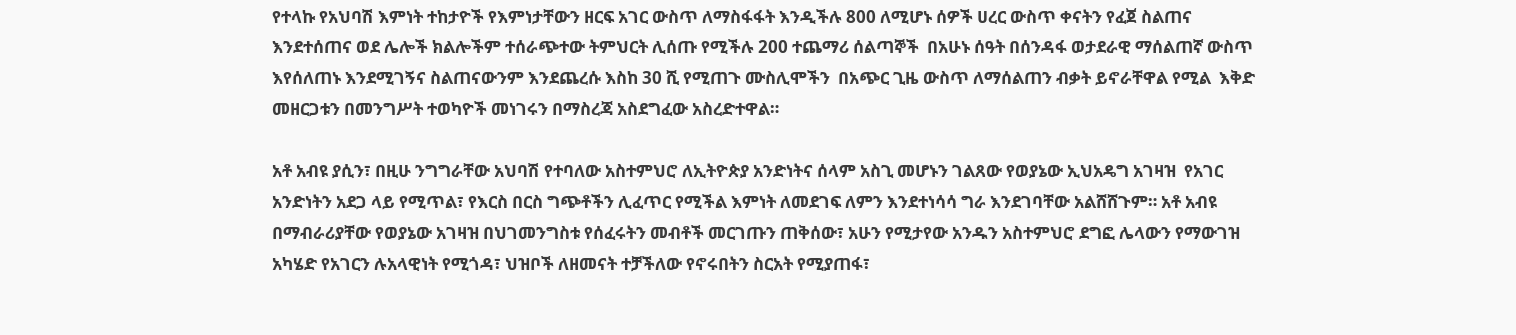የተላኩ የአህባሽ እምነት ተከታዮች የእምነታቸውን ዘርፍ አገር ውስጥ ለማስፋፋት እንዲችሉ 800 ለሚሆኑ ሰዎች ሀረር ውስጥ ቀናትን የፈጀ ስልጠና እንደተሰጠና ወደ ሌሎች ክልሎችም ተሰራጭተው ትምህርት ሊሰጡ የሚችሉ 200 ተጨማሪ ሰልጣኞች  በአሁኑ ሰዓት በሰንዳፋ ወታደራዊ ማሰልጠኛ ውስጥ እየሰለጠኑ እንደሚገኝና ስልጠናውንም እንደጨረሱ እስከ 30 ሺ የሚጠጉ ሙስሊሞችን  በአጭር ጊዜ ውስጥ ለማሰልጠን ብቃት ይኖራቸዋል የሚል  እቅድ መዘርጋቱን በመንግሥት ተወካዮች መነገሩን በማስረጃ አስደግፈው አስረድተዋል።

አቶ አብዩ ያሲን፣ በዚሁ ንግግራቸው አህባሽ የተባለው አስተምህሮ ለኢትዮጵያ አንድነትና ሰላም አስጊ መሆኑን ገልጸው የወያኔው ኢህአዴግ አገዛዝ  የአገር አንድነትን አደጋ ላይ የሚጥል፣ የእርስ በርስ ግጭቶችን ሊፈጥር የሚችል እምነት ለመደገፍ ለምን እንደተነሳሳ ግራ እንደገባቸው አልሸሸጉም። አቶ አብዩ በማብራሪያቸው የወያኔው አገዛዝ በህገመንግስቱ የሰፈሩትን መብቶች መርገጡን ጠቅሰው፣ አሁን የሚታየው አንዱን አስተምህሮ ደግፎ ሌላውን የማውገዝ አካሄድ የአገርን ሉአላዊነት የሚጎዳ፣ ህዝቦች ለዘመናት ተቻችለው የኖሩበትን ስርአት የሚያጠፋ፣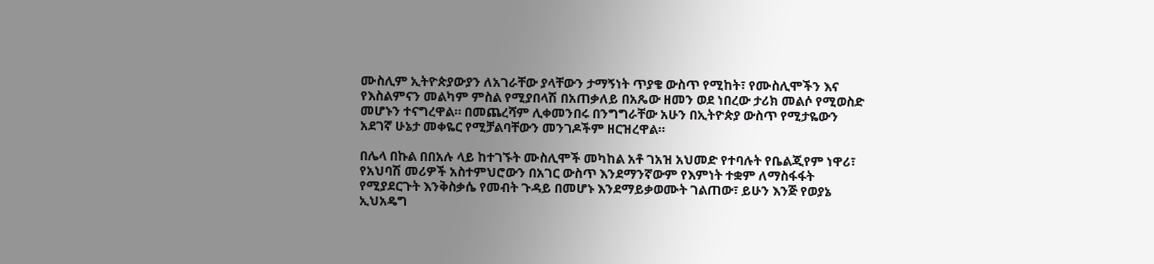ሙስሊም ኢትዮጵያውያን ለአገራቸው ያላቸውን ታማኝነት ጥያቄ ውስጥ የሚከት፣ የሙስሊሞችን እና የእስልምናን መልካም ምስል የሚያበላሽ በአጠቃለይ በአጼው ዘመን ወደ ነበረው ታሪክ መልሶ የሚወስድ መሆኑን ተናግረዋል። በመጨረሻም ሊቀመንበሩ በንግግራቸው አሁን በኢትዮጵያ ውስጥ የሚታዬውን አደገኛ ሁኔታ መቀዬር የሚቻልባቸውን መንገዶችም ዘርዝረዋል።

በሌላ በኩል በበአሉ ላይ ከተገኙት ሙስሊሞች መካከል አቶ ገአዝ አህመድ የተባሉት የቤልጂየም ነዋሪ፣ የአህባሽ መሪዎች አስተምህሮውን በአገር ውስጥ እንደማንኛውም የእምነት ተቋም ለማስፋፋት የሚያደርጉት እንቅስቃሴ የመብት ጉዳይ በመሆኑ እንደማይቃወሙት ገልጠው፣ ይሁን እንጅ የወያኔ ኢህአዴግ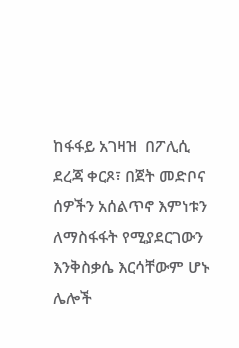ከፋፋይ አገዛዝ  በፖሊሲ ደረጃ ቀርጾ፣ በጀት መድቦና ሰዎችን አሰልጥኖ እምነቱን ለማስፋፋት የሚያደርገውን እንቅስቃሴ እርሳቸውም ሆኑ ሌሎች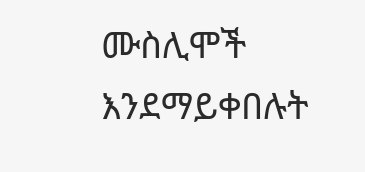ሙስሊሞች እንደማይቀበሉት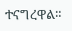ተናግረዋል።